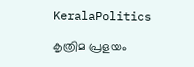KeralaPolitics

കൃത്രിമ പ്രളയം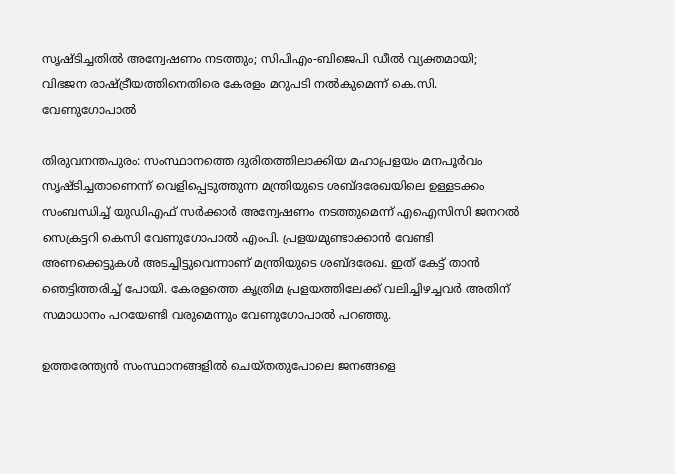സൃഷ്ടിച്ചതിൽ അന്വേഷണം നടത്തും; സിപിഎം-ബിജെപി ഡീൽ വ്യക്തമായി; വിഭജന രാഷ്ട്രീയത്തിനെതിരെ കേരളം മറുപടി നൽകുമെന്ന് കെ.സി. വേണുഗോപാൽ

തിരുവനന്തപുരം: സംസ്ഥാനത്തെ ദുരിതത്തിലാക്കിയ മഹാപ്രളയം മനപൂര്‍വം സൃഷ്ടിച്ചതാണെന്ന് വെളിപ്പെടുത്തുന്ന മന്ത്രിയുടെ ശബ്ദരേഖയിലെ ഉള്ളടക്കം സംബന്ധിച്ച് യുഡിഎഫ് സര്‍ക്കാര്‍ അന്വേഷണം നടത്തുമെന്ന് എഐസിസി ജനറല്‍ സെക്രട്ടറി കെസി വേണുഗോപാല്‍ എംപി. പ്രളയമുണ്ടാക്കാന്‍ വേണ്ടി അണക്കെട്ടുകള്‍ അടച്ചിട്ടുവെന്നാണ് മന്ത്രിയുടെ ശബ്ദരേഖ. ഇത് കേട്ട് താന്‍ ഞെട്ടിത്തരിച്ച് പോയി. കേരളത്തെ കൃത്രിമ പ്രളയത്തിലേക്ക് വലിച്ചിഴച്ചവര്‍ അതിന് സമാധാനം പറയേണ്ടി വരുമെന്നും വേണുഗോപാല്‍ പറഞ്ഞു.

ഉത്തരേന്ത്യന്‍ സംസ്ഥാനങ്ങളില്‍ ചെയ്തതുപോലെ ജനങ്ങളെ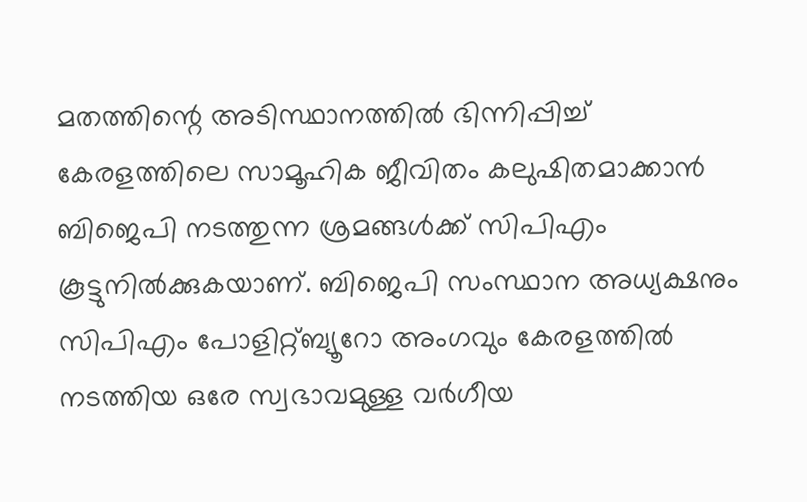മതത്തിന്റെ അടിസ്ഥാനത്തില്‍ ഭിന്നിപ്പിച്ച് കേരളത്തിലെ സാമൂഹിക ജീവിതം കലുഷിതമാക്കാന്‍ ബിജെപി നടത്തുന്ന ശ്രമങ്ങള്‍ക്ക് സിപിഎം കൂട്ടുനില്‍ക്കുകയാണ്. ബിജെപി സംസ്ഥാന അധ്യക്ഷനും സിപിഎം പോളിറ്റ്ബ്യൂറോ അംഗവും കേരളത്തില്‍ നടത്തിയ ഒരേ സ്വഭാവമുള്ള വര്‍ഗീയ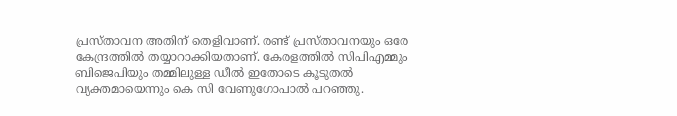പ്രസ്താവന അതിന് തെളിവാണ്. രണ്ട് പ്രസ്താവനയും ഒരേ കേന്ദ്രത്തില്‍ തയ്യാറാക്കിയതാണ്. കേരളത്തില്‍ സിപിഎമ്മും ബിജെപിയും തമ്മിലുള്ള ഡീല്‍ ഇതോടെ കൂടുതല്‍ വ്യക്തമായെന്നും കെ സി വേണുഗോപാൽ പറഞ്ഞു.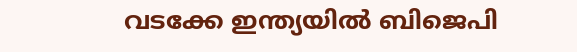വടക്കേ ഇന്ത്യയില്‍ ബിജെപി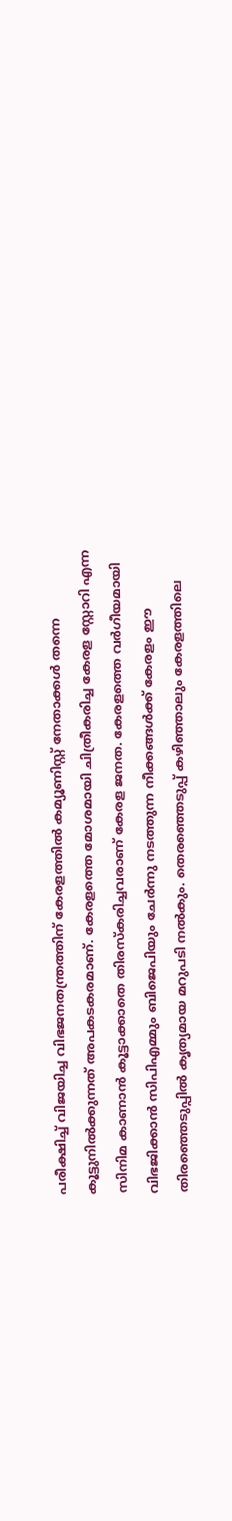പരീക്ഷിച്ച് വിജയിച്ച വിഭജനതന്ത്രത്തിന് കേരളത്തില്‍ കമ്യൂണിസ്റ്റ് നേതാക്കള്‍ തന്നെ കൂട്ടുനില്‍ക്കുന്നത് അപകടകരമാണ്. കേരളത്തെ മോശമായി ചിത്രീകരിച്ച കേരള സ്റ്റോറി എന്ന സിനിമ കാണാന്‍ കൂട്ടാക്കാതെ തിരസ്‌കരിച്ചവരാണ് കേരള ജനത. കേരളത്തെ വര്‍ഗീയമായി വിഭജിക്കാന്‍ സിപിഎമ്മും ബിജെപിയും ചേര്‍ന്നു നടത്തുന്ന നീക്കങ്ങള്‍ക്ക് കേരളം ഈ തിരഞ്ഞെടുപ്പില്‍ കൃത്യമായ മറുപടി നല്‍കും. തെരഞ്ഞെടുപ്പ് കഴിഞ്ഞാലും കേരളത്തിലെ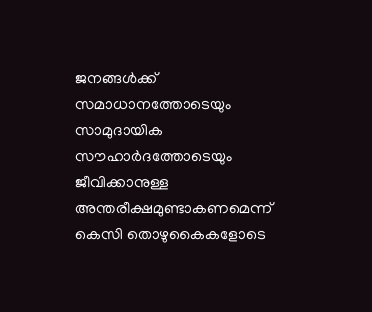ജനങ്ങള്‍ക്ക് സമാധാനത്തോടെയും സാമുദായിക സൗഹാര്‍ദത്തോടെയും ജീവിക്കാനുള്ള അന്തരീക്ഷമുണ്ടാകണമെന്ന് കെസി തൊഴുകൈകളോടെ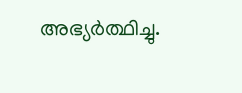അഭ്യര്‍ത്ഥിച്ചു.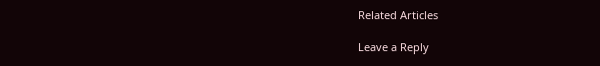Related Articles

Leave a Reply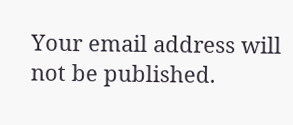Your email address will not be published.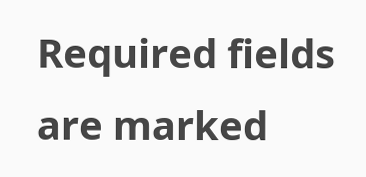Required fields are marked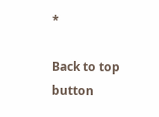*

Back to top button